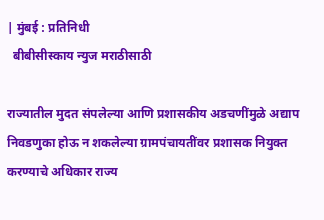| मुंबई : प्रतिनिधी
  बीबीसीस्काय न्युज मराठीसाठी

राज्यातील मुदत संपलेल्या आणि प्रशासकीय अडचणींमुळे अद्याप निवडणुका होऊ न शकलेल्या ग्रामपंचायतींवर प्रशासक नियुक्त करण्याचे अधिकार राज्य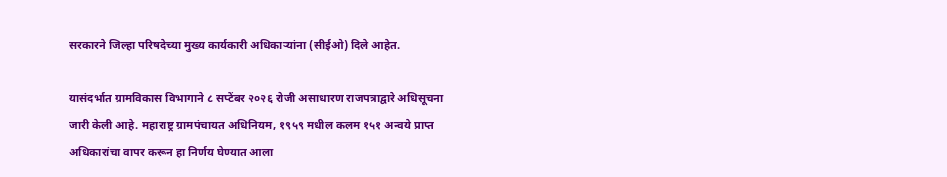सरकारने जिल्हा परिषदेच्या मुख्य कार्यकारी अधिकाऱ्यांना (सीईओ) दिले आहेत.

यासंदर्भात ग्रामविकास विभागाने ८ सप्टेंबर २०२६ रोजी असाधारण राजपत्राद्वारे अधिसूचना जारी केली आहे. महाराष्ट्र ग्रामपंचायत अधिनियम, १९५९ मधील कलम १५१ अन्वये प्राप्त अधिकारांचा वापर करून हा निर्णय घेण्यात आला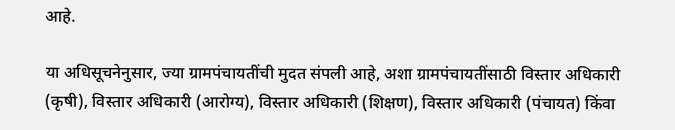आहे.

या अधिसूचनेनुसार, ज्या ग्रामपंचायतींची मुदत संपली आहे, अशा ग्रामपंचायतींसाठी विस्तार अधिकारी (कृषी), विस्तार अधिकारी (आरोग्य), विस्तार अधिकारी (शिक्षण), विस्तार अधिकारी (पंचायत) किंवा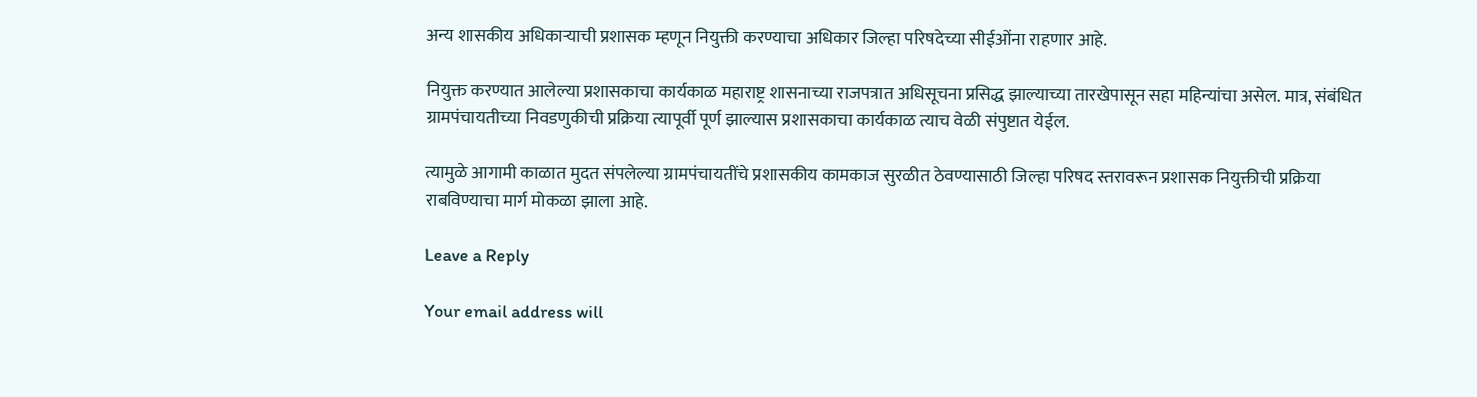अन्य शासकीय अधिकाऱ्याची प्रशासक म्हणून नियुक्ती करण्याचा अधिकार जिल्हा परिषदेच्या सीईओंना राहणार आहे.

नियुक्त करण्यात आलेल्या प्रशासकाचा कार्यकाळ महाराष्ट्र शासनाच्या राजपत्रात अधिसूचना प्रसिद्ध झाल्याच्या तारखेपासून सहा महिन्यांचा असेल. मात्र, संबंधित ग्रामपंचायतीच्या निवडणुकीची प्रक्रिया त्यापूर्वी पूर्ण झाल्यास प्रशासकाचा कार्यकाळ त्याच वेळी संपुष्टात येईल.

त्यामुळे आगामी काळात मुदत संपलेल्या ग्रामपंचायतींचे प्रशासकीय कामकाज सुरळीत ठेवण्यासाठी जिल्हा परिषद स्तरावरून प्रशासक नियुक्तीची प्रक्रिया राबविण्याचा मार्ग मोकळा झाला आहे.

Leave a Reply

Your email address will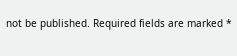not be published. Required fields are marked *